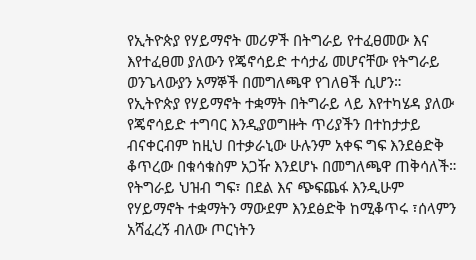የኢትዮጵያ የሃይማኖት መሪዎች በትግራይ የተፈፀመው እና እየተፈፀመ ያለውን የጄኖሳይድ ተሳታፊ መሆናቸው የትግራይ ወንጌላውያን አማኞች በመግለጫዋ የገለፀች ሲሆን።
የኢትዮጵያ የሃይማኖት ተቋማት በትግራይ ላይ እየተካሄዳ ያለው የጄኖሳይድ ተግባር እንዲያወግዙት ጥሪያችን በተከታታይ ብናቀርብም ከዚህ በተቃራኒው ሁሉንም አቀፍ ግፍ እንደፅድቅ ቆጥረው በቁሳቁስም አጋዥ እንደሆኑ በመግለጫዋ ጠቅሳለች።
የትግራይ ህዝብ ግፍ፣ በደል እና ጭፍጨፋ እንዲሁም የሃይማኖት ተቋማትን ማውደም እንደፅድቅ ከሚቆጥሩ ፣ሰላምን አሻፈረኝ ብለው ጦርነትን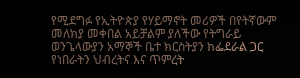የሚደግፉ የኢትዮጵያ የሃይማኖት መሪዎች በየትኛውም መለክያ መቀበል አይቻልም ያለችው የትግራይ ወንጌላውያን አማኞች ቤተ ክርስትያን ከፌደራል ጋር የነበራትን ህብረትና እና ጥምረት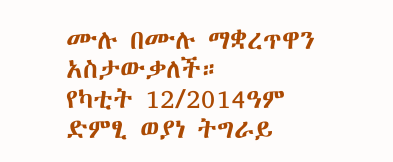ሙሉ በሙሉ ማቋረጥዋን አስታውቃለች።
የካቲት 12/2014ዓም
ድምፂ ወያነ ትግራይ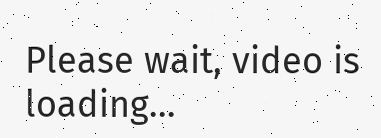Please wait, video is loading...